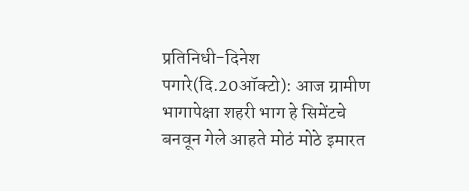प्रतिनिधी-दिनेश पगारे(दि.20ऑक्टो): आज ग्रामीण भागापेक्षा शहरी भाग हे सिमेंटचे बनवून गेले आहते मोठं मोठे इमारत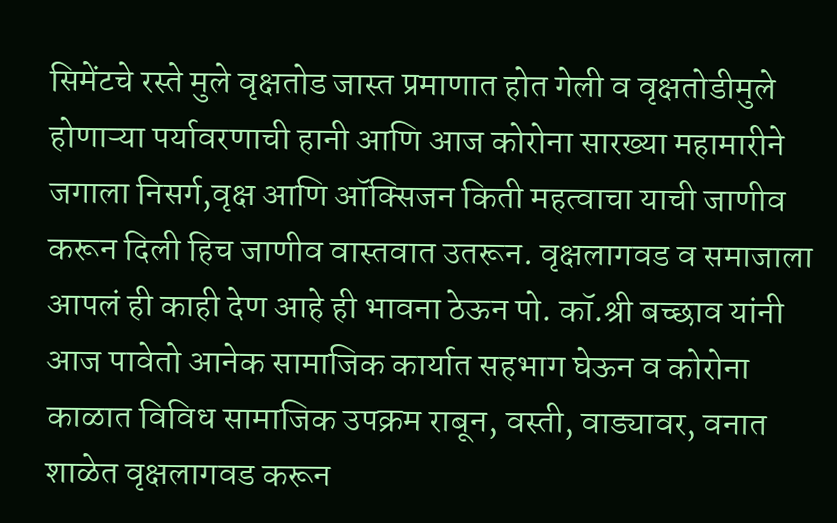सिमेंटचे रस्ते मुले वृक्षतोड जास्त प्रमाणात होत गेली व वृक्षतोडीमुले होणाऱ्या पर्यावरणाची हानी आणि आज कोरोना सारख्या महामारीने जगाला निसर्ग,वृक्ष आणि ऑक्सिजन किती महत्वाचा याची जाणीव करून दिली हिच जाणीव वास्तवात उतरून. वृक्षलागवड व समाजाला आपलं ही काही देण आहे ही भावना ठेऊन पो. कॉ.श्री बच्छाव यांनी आज पावेतो आनेक सामाजिक कार्यात सहभाग घेऊन व कोरोना काळात विविध सामाजिक उपक्रम राबून, वस्ती, वाड्यावर, वनात शाळेत वृक्षलागवड करून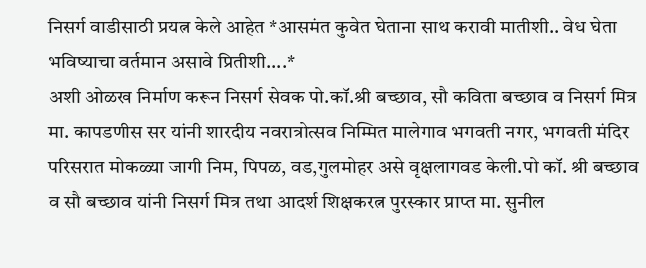निसर्ग वाडीसाठी प्रयत्न केले आहेत *आसमंत कुवेत घेताना साथ करावी मातीशी.. वेध घेता भविष्याचा वर्तमान असावे प्रितीशी....*
अशी ओळख निर्माण करून निसर्ग सेवक पो.कॉ.श्री बच्छाव, सौ कविता बच्छाव व निसर्ग मित्र मा. कापडणीस सर यांनी शारदीय नवरात्रोत्सव निम्मित मालेगाव भगवती नगर, भगवती मंदिर परिसरात मोकळ्या जागी निम, पिपळ, वड,गुलमोहर असे वृक्षलागवड केली.पो कॉ. श्री बच्छाव व सौ बच्छाव यांनी निसर्ग मित्र तथा आदर्श शिक्षकरत्न पुरस्कार प्राप्त मा. सुनील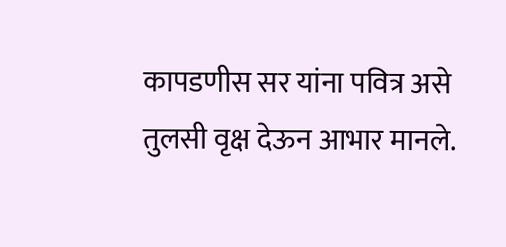कापडणीस सर यांना पवित्र असे तुलसी वृक्ष देऊन आभार मानले.